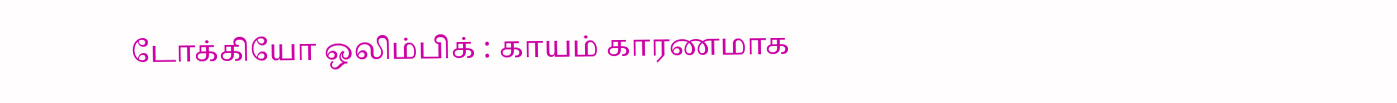டோக்கியோ ஒலிம்பிக் : காயம் காரணமாக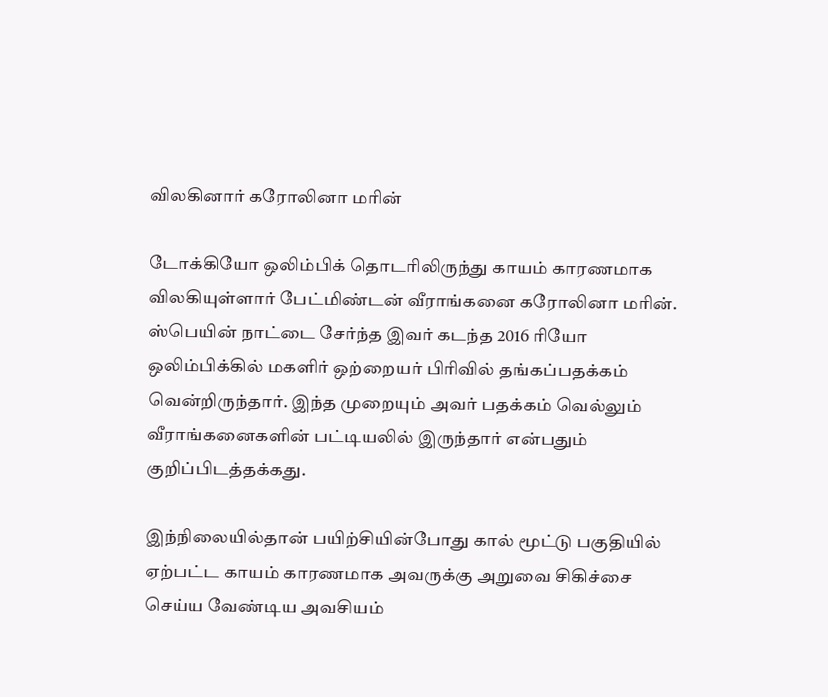விலகினார் கரோலினா மரின்

டோக்கியோ ஒலிம்பிக் தொடரிலிருந்து காயம் காரணமாக விலகியுள்ளார் பேட்மிண்டன் வீராங்கனை கரோலினா மரின். ஸ்பெயின் நாட்டை சேர்ந்த இவர் கடந்த 2016 ரியோ ஒலிம்பிக்கில் மகளிர் ஒற்றையர் பிரிவில் தங்கப்பதக்கம் வென்றிருந்தார். இந்த முறையும் அவர் பதக்கம் வெல்லும் வீராங்கனைகளின் பட்டியலில் இருந்தார் என்பதும் குறிப்பிடத்தக்கது.

இந்நிலையில்தான் பயிற்சியின்போது கால் மூட்டு பகுதியில் ஏற்பட்ட காயம் காரணமாக அவருக்கு அறுவை சிகிச்சை செய்ய வேண்டிய அவசியம்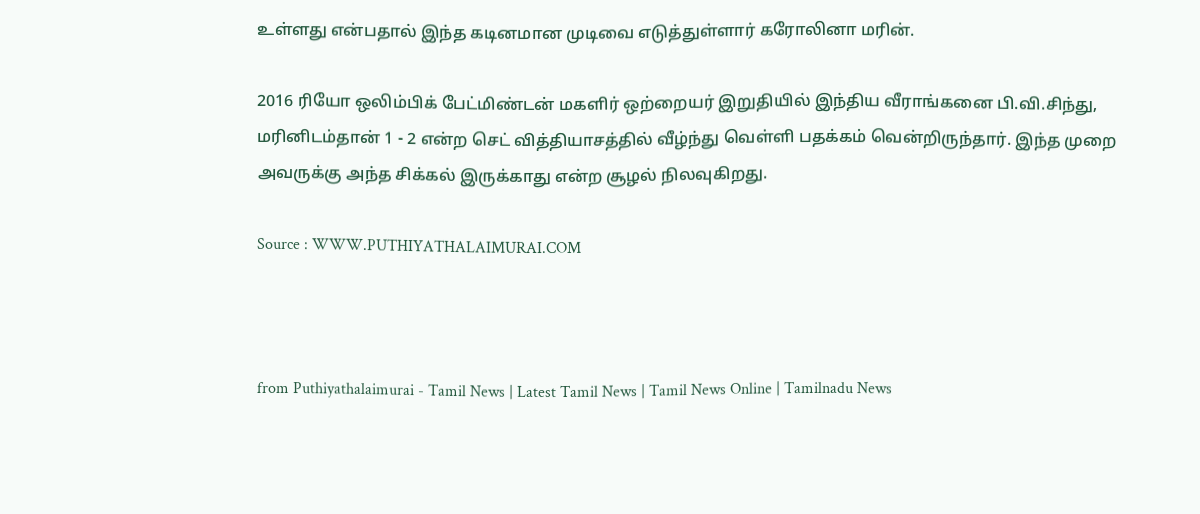உள்ளது என்பதால் இந்த கடினமான முடிவை எடுத்துள்ளார் கரோலினா மரின்.

2016 ரியோ ஒலிம்பிக் பேட்மிண்டன் மகளிர் ஒற்றையர் இறுதியில் இந்திய வீராங்கனை பி.வி.சிந்து, மரினிடம்தான் 1 - 2 என்ற செட் வித்தியாசத்தில் வீழ்ந்து வெள்ளி பதக்கம் வென்றிருந்தார். இந்த முறை அவருக்கு அந்த சிக்கல் இருக்காது என்ற சூழல் நிலவுகிறது.

Source : WWW.PUTHIYATHALAIMURAI.COM



from Puthiyathalaimurai - Tamil News | Latest Tamil News | Tamil News Online | Tamilnadu News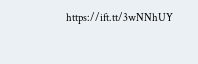https://ift.tt/3wNNhUY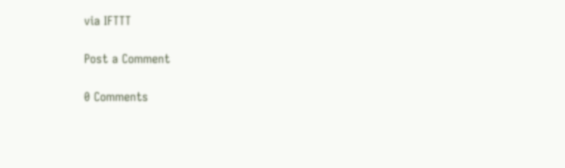via IFTTT

Post a Comment

0 Comments